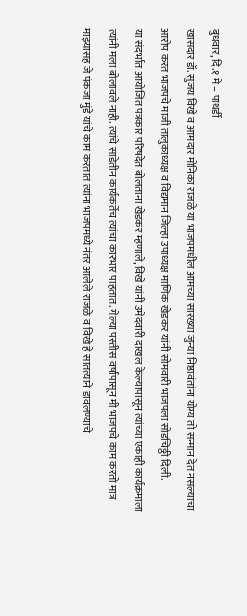बुधवार, दि.१ मे – पाथर्डी
खासदार डॉ. सुजय विखे व आमदार मोनिका राजळे या भाजपमधील आमच्या सारख्या जुन्या निष्ठावंतांना योग्य तो सन्मान देत नसल्याचा आरोप करत भाजपचे माजी तालुकाध्यक्ष व विद्यमान जिल्हा उपाध्यक्ष माणिक खेडकर यांनी सोमवारी भाजपला सोडचिठ्ठी दिली.
या संदर्भात आयोजित पत्रकार परिषदेत बोलताना खेडकर म्हणाले, विखे यांनी उमेदवारी दाखल केल्यापासून त्यांच्या एकाही कार्यक्रमाला त्यांनी मला बोलावले नाही. त्यांचे साडेतीन कार्यकर्तेच त्यांचा कारभार पाहतात. गेल्या पस्तीस वर्षांपासून मी भाजपचे काम करतो मात्र माझ्यासह जे पंकजा मुंडे यांचे काम करतात त्यांना भाजपमध्ये नंतर आलेले राजळे व विखे हे सातत्याने डावलण्याचे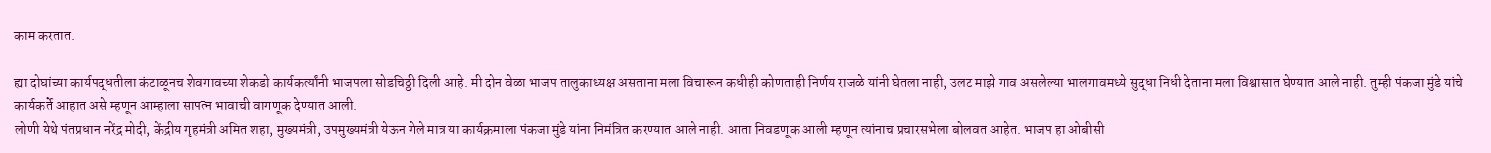काम करतात.

ह्या दोघांच्या कार्यपद्धतीला कंटाळूनच शेवगावच्या शेकडो कार्यकर्त्यांनी भाजपला सोडचिठ्ठी दिली आहे. मी दोन वेळा भाजप तालुकाध्यक्ष असताना मला विचारून कधीही कोणताही निर्णय राजळे यांनी घेतला नाही, उलट माझे गाव असलेल्या भालगावमध्ये सुद्धा निधी देताना मला विश्वासात घेण्यात आले नाही. तुम्ही पंकजा मुंडे यांचे कार्यकर्ते आहात असे म्हणून आम्हाला सापत्न भावाची वागणूक देण्यात आली.
लोणी येथे पंतप्रधान नरेंद्र मोदी, केंद्रीय गृहमंत्री अमित शहा, मुख्यमंत्री, उपमुख्यमंत्री येऊन गेले मात्र या कार्यक्रमाला पंकजा मुंडे यांना निमंत्रित करण्यात आले नाही. आता निवडणूक आली म्हणून त्यांनाच प्रचारसभेला बोलवत आहेत. भाजप हा ओबीसी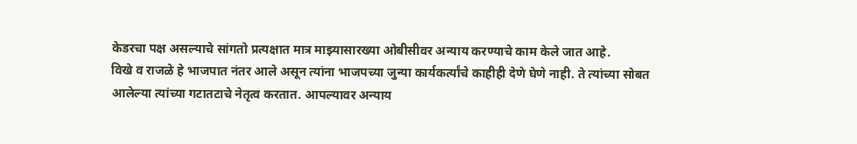केडरचा पक्ष असल्याचे सांगतो प्रत्यक्षात मात्र माझ्यासारख्या ओबीसीवर अन्याय करण्याचे काम केले जात आहे.
विखे व राजळे हे भाजपात नंतर आले असून त्यांना भाजपच्या जुन्या कार्यकर्त्यांचे काहीही देणे घेणे नाही. ते त्यांच्या सोबत आलेल्या त्यांच्या गटातटाचे नेतृत्व करतात. आपल्यावर अन्याय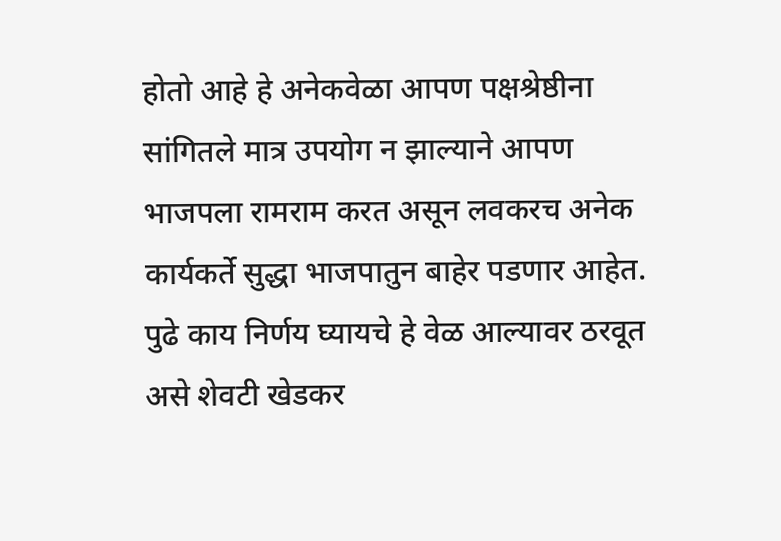होतो आहे हे अनेकवेळा आपण पक्षश्रेष्ठीना सांगितले मात्र उपयोग न झाल्याने आपण भाजपला रामराम करत असून लवकरच अनेक कार्यकर्ते सुद्धा भाजपातुन बाहेर पडणार आहेत. पुढे काय निर्णय घ्यायचे हे वेळ आल्यावर ठरवूत असे शेवटी खेडकर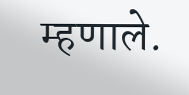म्हणाले.